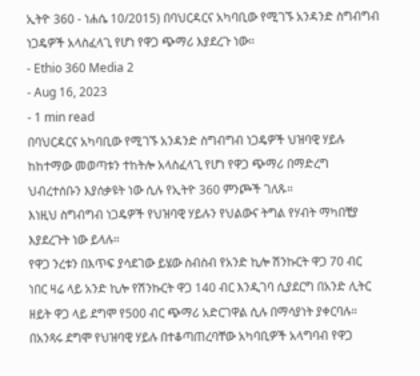ኢትዮ 360 - ነሐሴ 10/2015) በባህርዳርና አካባቢው የሚገኙ አንዳንድ ስግብግብ ነጋዴዎች አላስፈላጊ የሆነ የዋጋ ጭማሪ እያደረጉ ነው።
- Ethio 360 Media 2
- Aug 16, 2023
- 1 min read
በባህርዳርና አካባቢው የሚገኙ አንዳንድ ስግብግብ ነጋዴዎች ህዝባዊ ሃይሉ ከከተማው መወጣቱን ተከትሎ አላስፈላጊ የሆነ የዋጋ ጭማሪ በማድረግ ህብረተሰቡን እያሰቃዩት ነው ሲሉ የኢትዮ 360 ምንጮች ገለጹ።
እነዚህ ስግብግብ ነጋዴዎች የህዝባዊ ሃይሉን የህልውና ትግል የሃብት ማካበቺያ እያደረጉት ነው ይላሉ።
የዋጋ ንረቱን በእጥፍ ያሳደገው ይሄው ስብስብ የአንድ ኪሎ ሽንኩርት ዋጋ 70 ብር ነበር ዛሬ ላይ አንድ ኪሎ የሽንኩርት ዋጋ 140 ብር እንዲገባ ሲያደርግ በአንድ ሊትር ዘይት ዋጋ ላይ ደግሞ የ500 ብር ጭማሪ አድርገዋል ሲሉ በማሳያነት ያቀርባሉ።
በአንጻሩ ደግሞ የህዝባዊ ሃይሉ በተቆጣጠረባቸው አካባቢዎች አላግባብ የዋጋ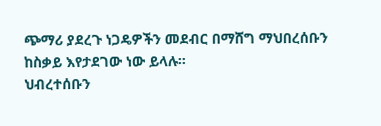ጭማሪ ያደረጉ ነጋዴዎችን መደብር በማሸግ ማህበረሰቡን ከስቃይ እየታደገው ነው ይላሉ።
ህብረተሰቡን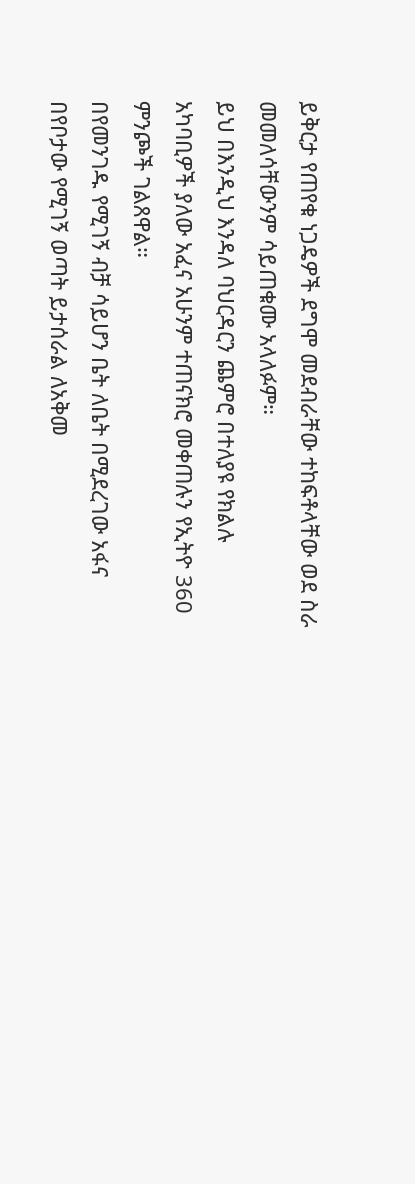ይቅርታ የጠየቁ ነጋዴዎች ደግሞ መደብራቸው ተከፍቶላቸው ወደ ስራ መመለሳቸውንም ሳይጠቁሙ አላለፉም።
ይህ በእንዲህ እንዳለ ባህርዳርን ጨምሮ በተለያዩ የክልሉ አካባቢዎች ያለው አፈና አሁንም ተጠናክሮ መቀጠሉን የኢትዮ 360 ምንጮች ገልጸዋል።
በየመንገዱ የሚገኝ ብቻ ሳይሆን ቤት ለቤት በሚደረገው አፋና በየቦታው የሚገኝ ወጣት ይታሰራል ለአቅመ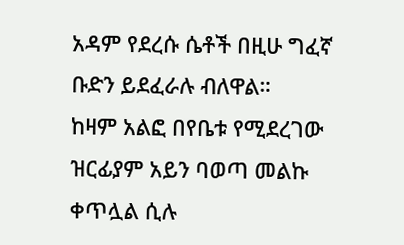አዳም የደረሱ ሴቶች በዚሁ ግፈኛ ቡድን ይደፈራሉ ብለዋል።
ከዛም አልፎ በየቤቱ የሚደረገው ዝርፊያም አይን ባወጣ መልኩ ቀጥሏል ሲሉ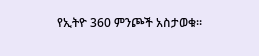የኢትዮ 360 ምንጮች አስታወቁ።